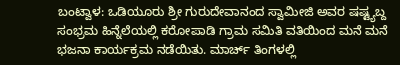ಬಂಟ್ವಾಳ: ಒಡಿಯೂರು ಶ್ರೀ ಗುರುದೇವಾನಂದ ಸ್ವಾಮೀಜಿ ಅವರ ಷಷ್ಟ್ಯಬ್ದ ಸಂಭ್ರಮ ಹಿನ್ನೆಲೆಯಲ್ಲಿ ಕರೋಪಾಡಿ ಗ್ರಾಮ ಸಮಿತಿ ವತಿಯಿಂದ ಮನೆ ಮನೆ ಭಜನಾ ಕಾರ್ಯಕ್ರಮ ನಡೆಯಿತು. ಮಾರ್ಚ್ ತಿಂಗಳಲ್ಲಿ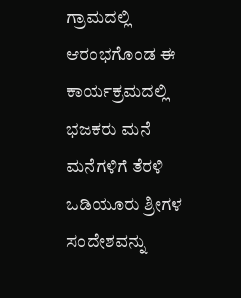ಗ್ರಾಮದಲ್ಲಿ ಆರಂಭಗೊಂಡ ಈ ಕಾರ್ಯಕ್ರಮದಲ್ಲಿ ಭಜಕರು ಮನೆ ಮನೆಗಳಿಗೆ ತೆರಳಿ ಒಡಿಯೂರು ಶ್ರೀಗಳ ಸಂದೇಶವನ್ನು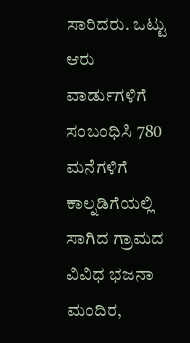ಸಾರಿದರು. ಒಟ್ಟು ಆರು ವಾರ್ಡುಗಳಿಗೆ ಸಂಬಂಧಿಸಿ 780 ಮನೆಗಳಿಗೆ ಕಾಲ್ನಡಿಗೆಯಲ್ಲಿ ಸಾಗಿದ ಗ್ರಾಮದ ವಿವಿಧ ಭಜನಾ ಮಂದಿರ,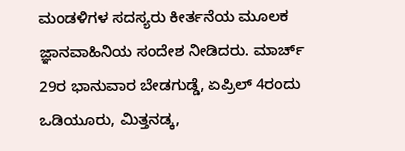ಮಂಡಳಿಗಳ ಸದಸ್ಯರು ಕೀರ್ತನೆಯ ಮೂಲಕ ಜ್ಞಾನವಾಹಿನಿಯ ಸಂದೇಶ ನೀಡಿದರು. ಮಾರ್ಚ್ 29ರ ಭಾನುವಾರ ಬೇಡಗುಡ್ಡೆ, ಏಪ್ರಿಲ್ 4ರಂದು ಒಡಿಯೂರು, ಮಿತ್ತನಡ್ಕ,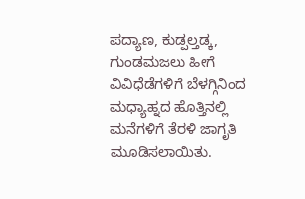ಪದ್ಯಾಣ, ಕುಡ್ಪಲ್ತಡ್ಕ, ಗುಂಡಮಜಲು ಹೀಗೆ ವಿವಿಧೆಡೆಗಳಿಗೆ ಬೆಳಗ್ಗಿನಿಂದ ಮಧ್ಯಾಹ್ನದ ಹೊತ್ತಿನಲ್ಲಿ ಮನೆಗಳಿಗೆ ತೆರಳಿ ಜಾಗೃತಿ ಮೂಡಿಸಲಾಯಿತು.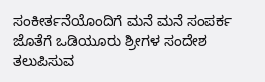ಸಂಕೀರ್ತನೆಯೊಂದಿಗೆ ಮನೆ ಮನೆ ಸಂಪರ್ಕ ಜೊತೆಗೆ ಒಡಿಯೂರು ಶ್ರೀಗಳ ಸಂದೇಶ ತಲುಪಿಸುವ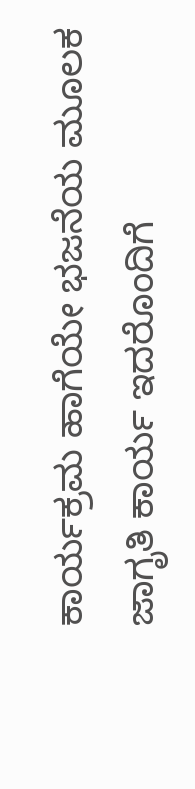ಕಾರ್ಯಕ್ರಮ ಹಾಗೆಯೇ ಭಜನೆಯ ಮೂಲಕ ಜಾಗೃತಿ ಕಾರ್ಯ ಇದರೊಂದಿಗೆ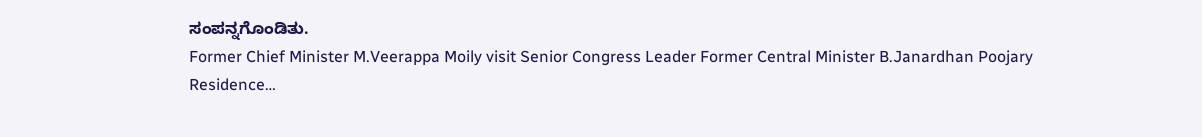ಸಂಪನ್ನಗೊಂಡಿತು.
Former Chief Minister M.Veerappa Moily visit Senior Congress Leader Former Central Minister B.Janardhan Poojary Residence…